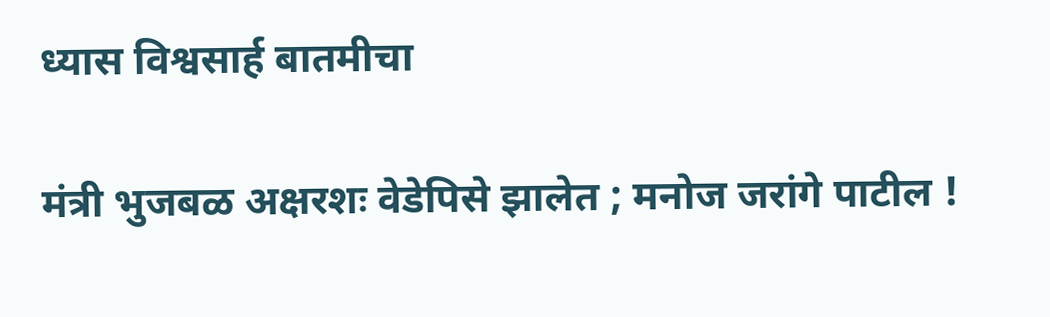ध्यास विश्वसार्ह बातमीचा

मंत्री भुजबळ अक्षरशः वेडेपिसे झालेत ; मनोज जरांगे पाटील !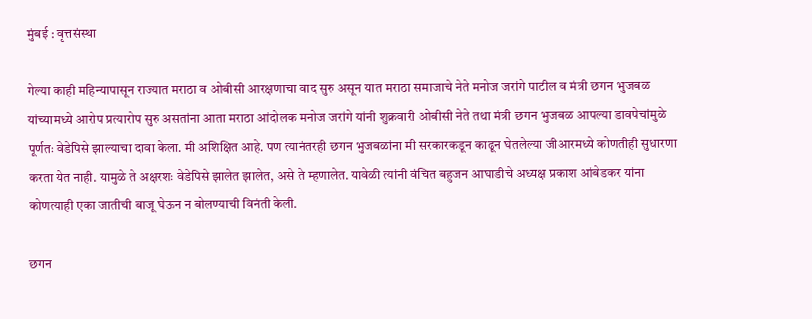मुंबई : वृत्तसंस्था

गेल्या काही महिन्यापासून राज्यात मराठा व ओबीसी आरक्षणाचा वाद सुरु असून यात मराठा समाजाचे नेते मनोज जरांगे पाटील व मंत्री छगन भुजबळ यांच्यामध्ये आरोप प्रत्यारोप सुरु असतांना आता मराठा आंदोलक मनोज जरांगे यांनी शुक्रवारी ओबीसी नेते तथा मंत्री छगन भुजबळ आपल्या डावपेचांमुळे पूर्णतः वेडेपिसे झाल्याचा दावा केला. मी अशिक्षित आहे. पण त्यानंतरही छगन भुजबळांना मी सरकारकडून काढून घेतलेल्या जीआरमध्ये कोणतीही सुधारणा करता येत नाही. यामुळे ते अक्षरशः वेडेपिसे झालेत झालेत, असे ते म्हणालेत. यावेळी त्यांनी वंचित बहुजन आघाडीचे अध्यक्ष प्रकाश आंबेडकर यांना कोणत्याही एका जातीची बाजू घेऊन न बोलण्याची विनंती केली.

छगन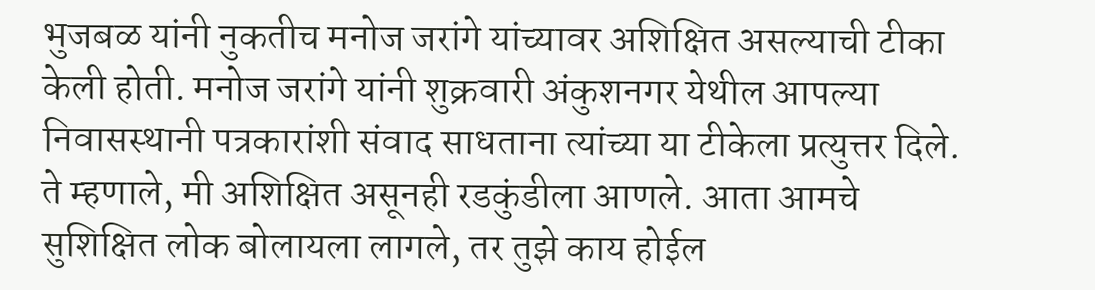भुजबळ यांनी नुकतीच मनोज जरांगे यांच्यावर अशिक्षित असल्याची टीका केली होती. मनोज जरांगे यांनी शुक्रवारी अंकुशनगर येथील आपल्या निवासस्थानी पत्रकारांशी संवाद साधताना त्यांच्या या टीकेला प्रत्युत्तर दिले. ते म्हणाले, मी अशिक्षित असूनही रडकुंडीला आणले. आता आमचे सुशिक्षित लोक बोलायला लागले, तर तुझे काय होईल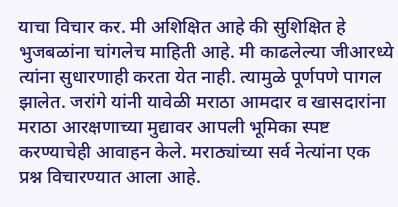याचा विचार कर. मी अशिक्षित आहे की सुशिक्षित हे भुजबळांना चांगलेच माहिती आहे. मी काढलेल्या जीआरध्ये त्यांना सुधारणाही करता येत नाही. त्यामुळे पूर्णपणे पागल झालेत. जरांगे यांनी यावेळी मराठा आमदार व खासदारांना मराठा आरक्षणाच्या मुद्यावर आपली भूमिका स्पष्ट करण्याचेही आवाहन केले. मराठ्यांच्या सर्व नेत्यांना एक प्रश्न विचारण्यात आला आहे.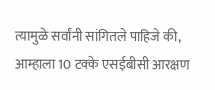त्यामुळे सर्वांनी सांगितले पाहिजे की, आम्हाला 10 टक्के एसईबीसी आरक्षण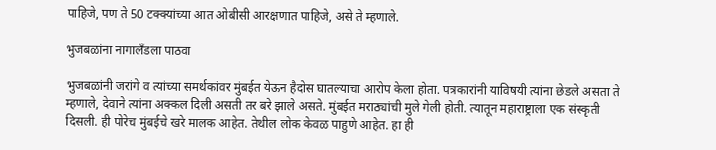पाहिजे, पण ते 50 टक्क्यांच्या आत ओबीसी आरक्षणात पाहिजे, असे ते म्हणाले.

भुजबळांना नागालँडला पाठवा

भुजबळांनी जरांगे व त्यांच्या समर्थकांवर मुंबईत येऊन हैदोस घातल्याचा आरोप केला होता. पत्रकारांनी याविषयी त्यांना छेडले असता ते म्हणाले, देवाने त्यांना अक्कल दिली असती तर बरे झाले असते. मुंबईत मराठ्यांची मुले गेली होती. त्यातून महाराष्ट्राला एक संस्कृती दिसली. ही पोरेच मुंबईचे खरे मालक आहेत. तेथील लोक केवळ पाहुणे आहेत. हा ही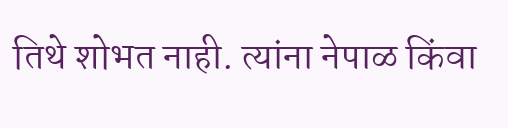तिथे शोभत नाही. त्यांना नेपाळ किंवा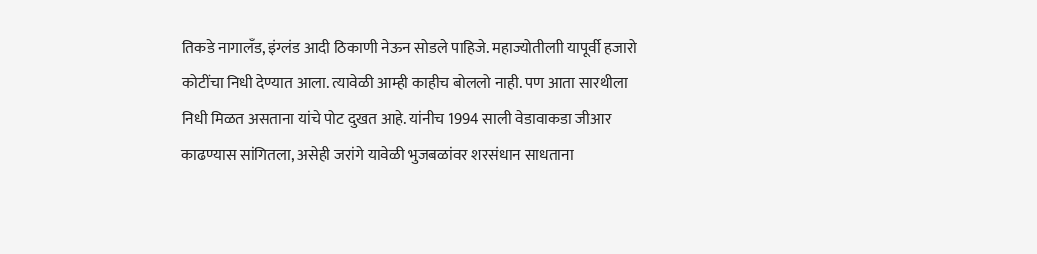तिकडे नागालँड, इंग्लंड आदी ठिकाणी नेऊन सोडले पाहिजे. महाज्योतीलाी यापूर्वी हजारो कोटींचा निधी देण्यात आला. त्यावेळी आम्ही काहीच बोललो नाही. पण आता सारथीला निधी मिळत असताना यांचे पोट दुखत आहे. यांनीच 1994 साली वेडावाकडा जीआर काढण्यास सांगितला, असेही जरांगे यावेळी भुजबळांवर शरसंधान साधताना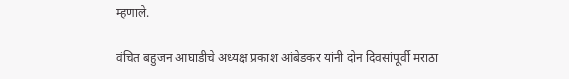म्हणाले.

वंचित बहुजन आघाडीचे अध्यक्ष प्रकाश आंबेडकर यांनी दोन दिवसांपूर्वी मराठा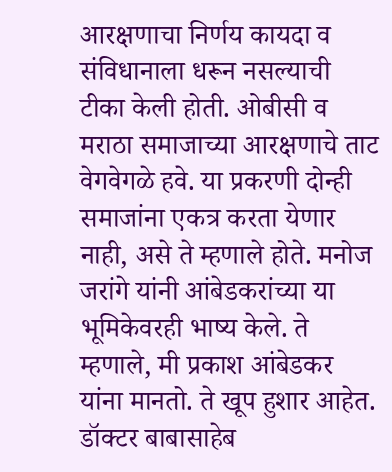आरक्षणाचा निर्णय कायदा व संविधानाला धरून नसल्याची टीका केली होती. ओबीसी व मराठा समाजाच्या आरक्षणाचे ताट वेगवेगळे हवे. या प्रकरणी दोन्ही समाजांना एकत्र करता येणार नाही, असे ते म्हणाले होते. मनोज जरांगे यांनी आंबेडकरांच्या या भूमिकेवरही भाष्य केले. ते म्हणाले, मी प्रकाश आंबेडकर यांना मानतो. ते खूप हुशार आहेत. डॉक्टर बाबासाहेब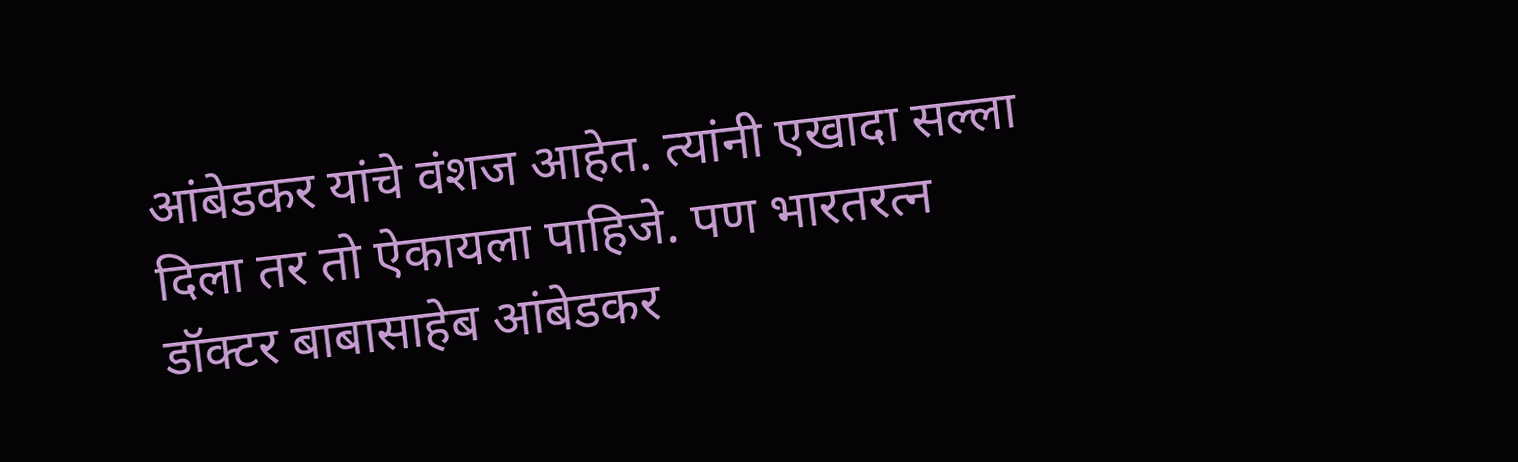आंबेडकर यांचे वंशज आहेत. त्यांनी एखादा सल्ला दिला तर तो ऐकायला पाहिजे. पण भारतरत्न डॉक्टर बाबासाहेब आंबेडकर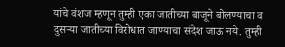यांचे वंशज म्हणून तुम्ही एका जातीच्या बाजूने बोलण्याचा व दुसऱ्या जातीच्या विरोधात जाण्याचा संदेश जाऊ नये. तुम्ही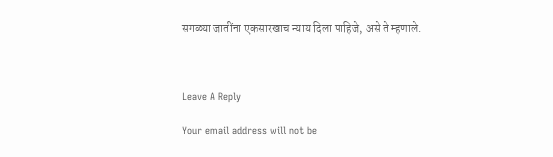सगळ्या जातींना एकसारखाच न्याय दिला पाहिजे, असे ते म्हणाले.



Leave A Reply

Your email address will not be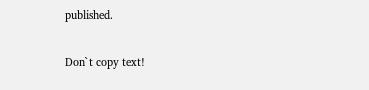published.

Don`t copy text!